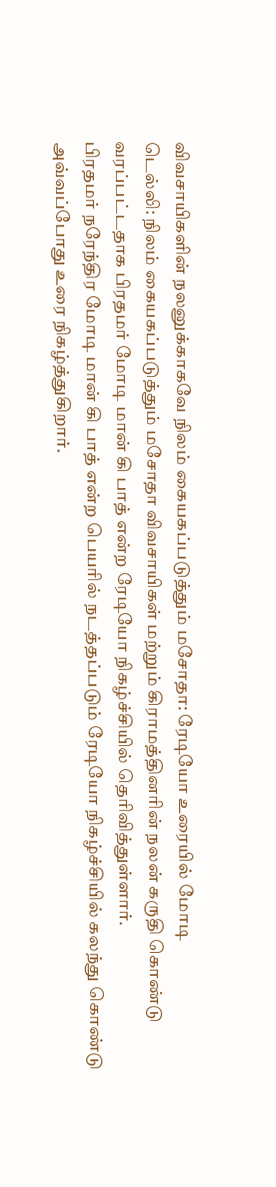விவசாயிகளின் நலனுக்காகவே நிலம் கையகப்படுத்தும் மசோதா: ரேடியோ உரையில் மோடி
டெல்லி: நிலம் கையகப்படுத்தும் மசோதா விவசாயிகள் மற்றும் கிராமத்தினரின் நலன் கருதி கொண்டு வரப்பட்டதாக பிரதமர் மோடி மான் கி பாத் என்ற ரேடியோ நிகழ்ச்சியில் தெரிவித்துள்ளார்.
பிரதமர் நரேந்திர மோடி மான் கி பாத் என்ற பெயரில் நடத்தப்படும் ரேடியோ நிகழ்ச்சியில் கலந்து கொண்டு அவ்வப்போது உரை நிகழ்த்துகிறார்.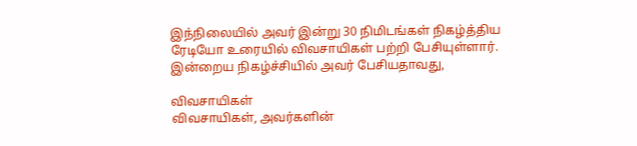இந்நிலையில் அவர் இன்று 30 நிமிடங்கள் நிகழ்த்திய ரேடியோ உரையில் விவசாயிகள் பற்றி பேசியுள்ளார்.
இன்றைய நிகழ்ச்சியில் அவர் பேசியதாவது,

விவசாயிகள்
விவசாயிகள், அவர்களின்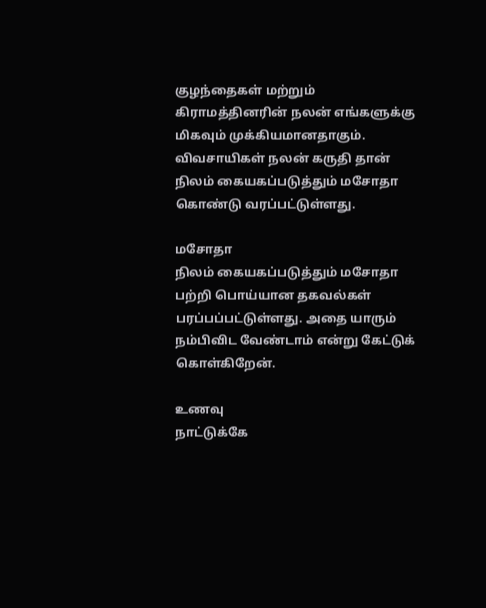குழந்தைகள் மற்றும் கிராமத்தினரின் நலன் எங்களுக்கு மிகவும் முக்கியமானதாகும். விவசாயிகள் நலன் கருதி தான் நிலம் கையகப்படுத்தும் மசோதா கொண்டு வரப்பட்டுள்ளது.

மசோதா
நிலம் கையகப்படுத்தும் மசோதா பற்றி பொய்யான தகவல்கள் பரப்பப்பட்டுள்ளது. அதை யாரும் நம்பிவிட வேண்டாம் என்று கேட்டுக் கொள்கிறேன்.

உணவு
நாட்டுக்கே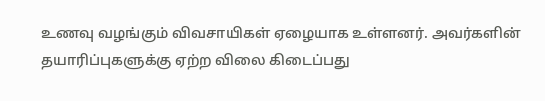உணவு வழங்கும் விவசாயிகள் ஏழையாக உள்ளனர். அவர்களின் தயாரிப்புகளுக்கு ஏற்ற விலை கிடைப்பது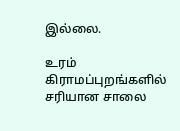இல்லை.

உரம்
கிராமப்புறங்களில் சரியான சாலை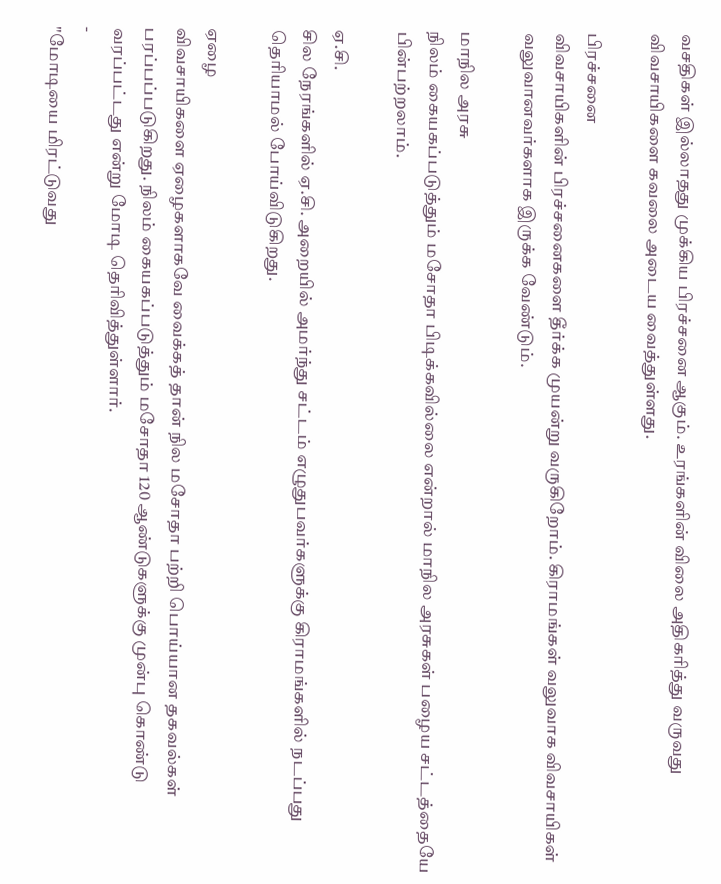வசதிகள் இல்லாதது முக்கிய பிரச்சனை ஆகும். உரங்களின் விலை அதிகரித்து வருவது விவசாயிகளை கவலை அடைய வைத்துள்ளது.

பிரச்சனை
விவசாயிகளின் பிரச்சனைகளை தீர்க்க முயன்று வருகிறோம். கிராமங்கள் வலுவாக விவசாயிகள் வலுவானவர்களாக இருக்க வேண்டும்.

மாநில அரசு
நிலம் கையகப்படுத்தும் மசோதா பிடிக்கவில்லை என்றால் மாநில அரசுகள் பழைய சட்டத்தையே பின்பற்றலாம்.

ஏ.சி.
சில நேரங்களில் ஏ.சி. அறையில் அமர்ந்து சட்டம் எழுதுபவர்களுக்கு கிராமங்களில் நடப்பது தெரியாமல் போய்விடுகிறது.

ஏழை
விவசாயிகளை ஏழைகளாகவே வைக்கத் தான் நில மசோதா பற்றி பொய்யான தகவல்கள் பரப்பப்படுகிறது. நிலம் கையகப்படுத்தும் மசோதா 120 ஆண்டுகளுக்கு முன்பு கொண்டு வரப்பட்டது என்று மோடி தெரிவித்துள்ளார்.
-
"மோடியை மிரட்டுவது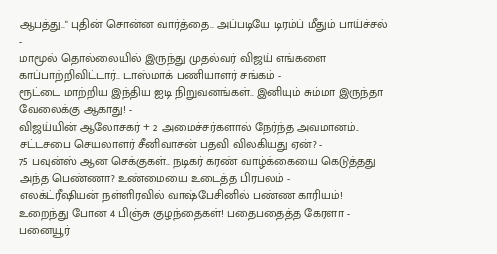ஆபத்து.." புதின் சொன்ன வார்த்தை.. அப்படியே டிரம்ப் மீதும் பாய்ச்சல் -
மாமூல் தொல்லையில் இருந்து முதல்வர் விஜய் எங்களை காப்பாற்றிவிட்டார்.. டாஸ்மாக் பணியாளர் சங்கம் -
ரூட்டை மாற்றிய இந்திய ஐடி நிறுவனங்கள்.. இனியும் சும்மா இருந்தா வேலைக்கு ஆகாது! -
விஜய்யின் ஆலோசகர் + 2 அமைச்சர்களால் நேர்ந்த அவமானம்.. சட்டசபை செயலாளர் சீனிவாசன் பதவி விலகியது ஏன்? -
75 பவுன்ஸ் ஆன செக்குகள்.. நடிகர் கரண் வாழ்க்கையை கெடுத்தது அந்த பெண்ணா? உண்மையை உடைத்த பிரபலம் -
எலக்ட்ரீஷியன் நள்ளிரவில் வாஷ்பேசினில் பண்ண காரியம்! உறைந்து போன 4 பிஞ்சு குழந்தைகள்! பதைபதைத்த கேரளா -
பனையூர்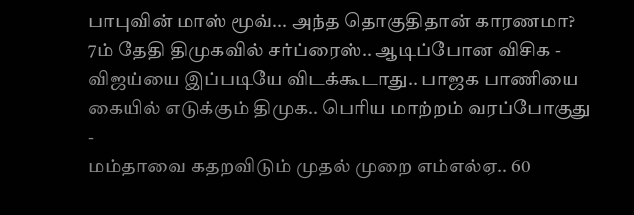பாபுவின் மாஸ் மூவ்... அந்த தொகுதிதான் காரணமா? 7ம் தேதி திமுகவில் சர்ப்ரைஸ்.. ஆடிப்போன விசிக -
விஜய்யை இப்படியே விடக்கூடாது.. பாஜக பாணியை கையில் எடுக்கும் திமுக.. பெரிய மாற்றம் வரப்போகுது -
மம்தாவை கதறவிடும் முதல் முறை எம்எல்ஏ.. 60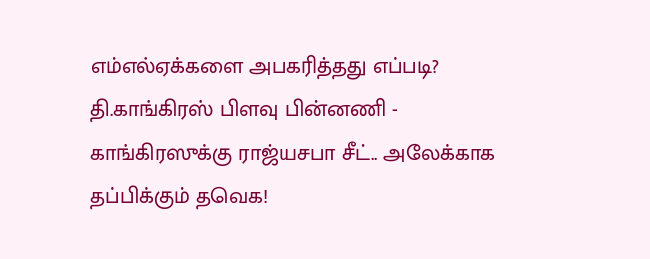எம்எல்ஏக்களை அபகரித்தது எப்படி? தி.காங்கிரஸ் பிளவு பின்னணி -
காங்கிரஸுக்கு ராஜ்யசபா சீட்.. அலேக்காக தப்பிக்கும் தவெக!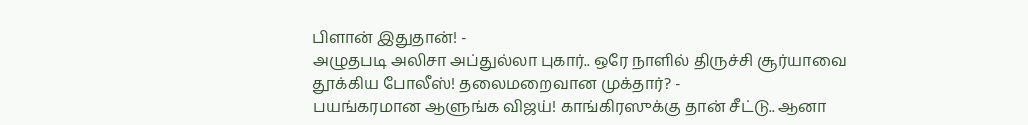பிளான் இதுதான்! -
அழுதபடி அலிசா அப்துல்லா புகார்.. ஒரே நாளில் திருச்சி சூர்யாவை தூக்கிய போலீஸ்! தலைமறைவான முக்தார்? -
பயங்கரமான ஆளுங்க விஜய்! காங்கிரஸுக்கு தான் சீட்டு.. ஆனா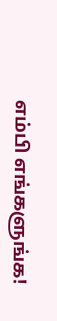எம்பி எங்களுங்க!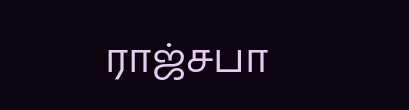ராஜ்சபா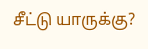சீட்டு யாருக்கு?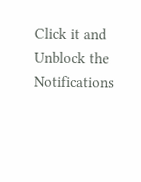Click it and Unblock the Notifications